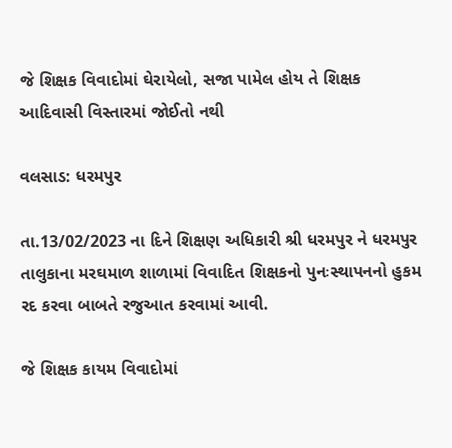જે શિક્ષક વિવાદોમાં ઘેરાયેલો, સજા પામેલ હોય તે શિક્ષક આદિવાસી વિસ્તારમાં જોઈતો નથી

વલસાડ: ધરમપુર

તા.13/02/2023 ના દિને શિક્ષણ અધિકારી શ્રી ધરમપુર ને ધરમપુર તાલુકાના મરઘમાળ શાળામાં વિવાદિત શિક્ષકનો પુનઃસ્થાપનનો હુકમ રદ કરવા બાબતે રજુઆત કરવામાં આવી.

જે શિક્ષક કાયમ વિવાદોમાં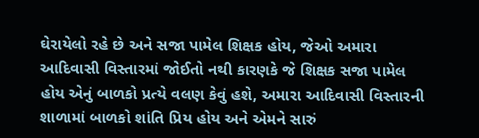ઘેરાયેલો રહે છે અને સજા પામેલ શિક્ષક હોય, જેઓ અમારા આદિવાસી વિસ્તારમાં જોઈતો નથી કારણકે જે શિક્ષક સજા પામેલ હોય એનું બાળકો પ્રત્યે વલણ કેવું હશે, અમારા આદિવાસી વિસ્તારની શાળામાં બાળકો શાંતિ પ્રિય હોય અને એમને સારું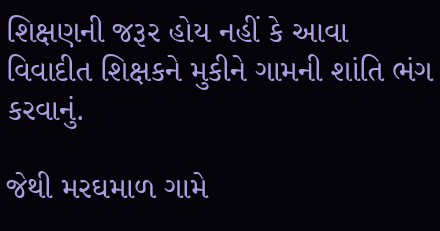શિક્ષણની જરૂર હોય નહીં કે આવા વિવાદીત શિક્ષકને મુકીને ગામની શાંતિ ભંગ કરવાનું.

જેથી મરઘમાળ ગામે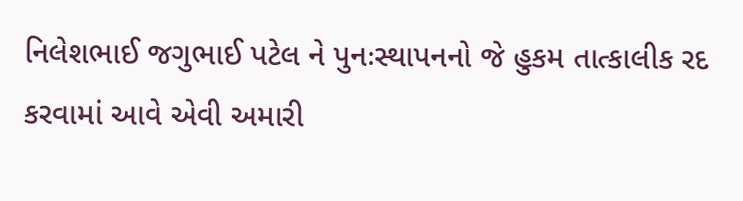નિલેશભાઈ જગુભાઈ પટેલ ને પુનઃસ્થાપનનો જે હુકમ તાત્કાલીક રદ કરવામાં આવે એવી અમારી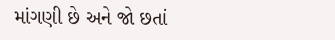માંગણી છે અને જો છતાં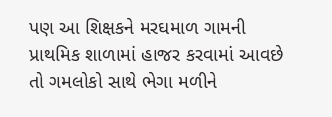પણ આ શિક્ષકને મરઘમાળ ગામની પ્રાથમિક શાળામાં હાજર કરવામાં આવછે તો ગમલોકો સાથે ભેગા મળીને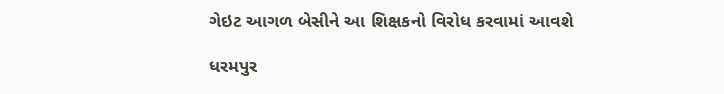ગેઇટ આગળ બેસીને આ શિક્ષકનો વિરોધ કરવામાં આવશે

ધરમપુર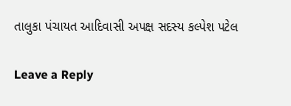તાલુકા પંચાયત આદિવાસી અપક્ષ સદસ્ય કલ્પેશ પટેલ

Leave a Reply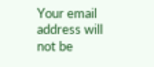Your email address will not be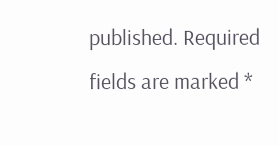published. Required fields are marked *